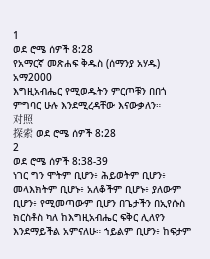1
ወደ ሮሜ ሰዎች 8:28
የአማርኛ መጽሐፍ ቅዱስ (ሰማንያ አሃዱ)
አማ2000
እግዚአብሔር የሚወዱትን ምርጦቹን በበጎ ምግባር ሁሉ እንደሚረዳቸው እናውቃለን።
对照
探索 ወደ ሮሜ ሰዎች 8:28
2
ወደ ሮሜ ሰዎች 8:38-39
ነገር ግን ሞትም ቢሆን፥ ሕይወትም ቢሆን፥ መላእክትም ቢሆኑ፥ አለቆችም ቢሆኑ፥ ያለውም ቢሆን፥ የሚመጣውም ቢሆን በጌታችን በኢየሱስ ክርስቶስ ካለ ከእግዚአብሔር ፍቅር ሊለየን እንደማይችል አምናለሁ። ኀይልም ቢሆን፥ ከፍታም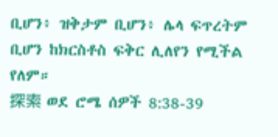ቢሆን፥ ዝቅታም ቢሆን፥ ሌላ ፍጥረትም ቢሆን ከክርስቶስ ፍቅር ሊለየን የሚችል የለም።
探索 ወደ ሮሜ ሰዎች 8:38-39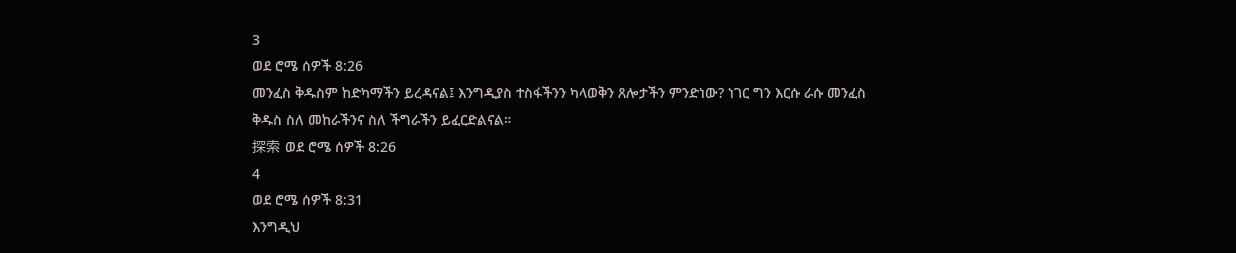3
ወደ ሮሜ ሰዎች 8:26
መንፈስ ቅዱስም ከድካማችን ይረዳናል፤ እንግዲያስ ተስፋችንን ካላወቅን ጸሎታችን ምንድነው? ነገር ግን እርሱ ራሱ መንፈስ ቅዱስ ስለ መከራችንና ስለ ችግራችን ይፈርድልናል።
探索 ወደ ሮሜ ሰዎች 8:26
4
ወደ ሮሜ ሰዎች 8:31
እንግዲህ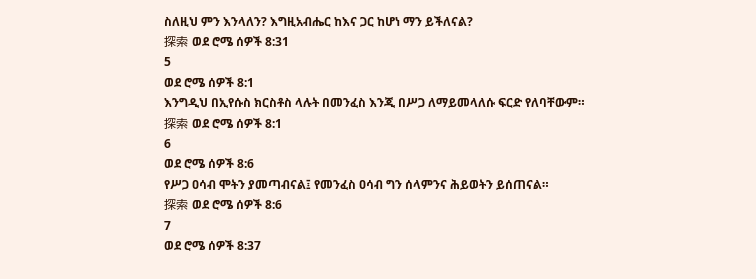ስለዚህ ምን እንላለን? እግዚአብሔር ከእና ጋር ከሆነ ማን ይችለናል?
探索 ወደ ሮሜ ሰዎች 8:31
5
ወደ ሮሜ ሰዎች 8:1
እንግዲህ በኢየሱስ ክርስቶስ ላሉት በመንፈስ እንጂ በሥጋ ለማይመላለሱ ፍርድ የለባቸውም።
探索 ወደ ሮሜ ሰዎች 8:1
6
ወደ ሮሜ ሰዎች 8:6
የሥጋ ዐሳብ ሞትን ያመጣብናል፤ የመንፈስ ዐሳብ ግን ሰላምንና ሕይወትን ይሰጠናል።
探索 ወደ ሮሜ ሰዎች 8:6
7
ወደ ሮሜ ሰዎች 8:37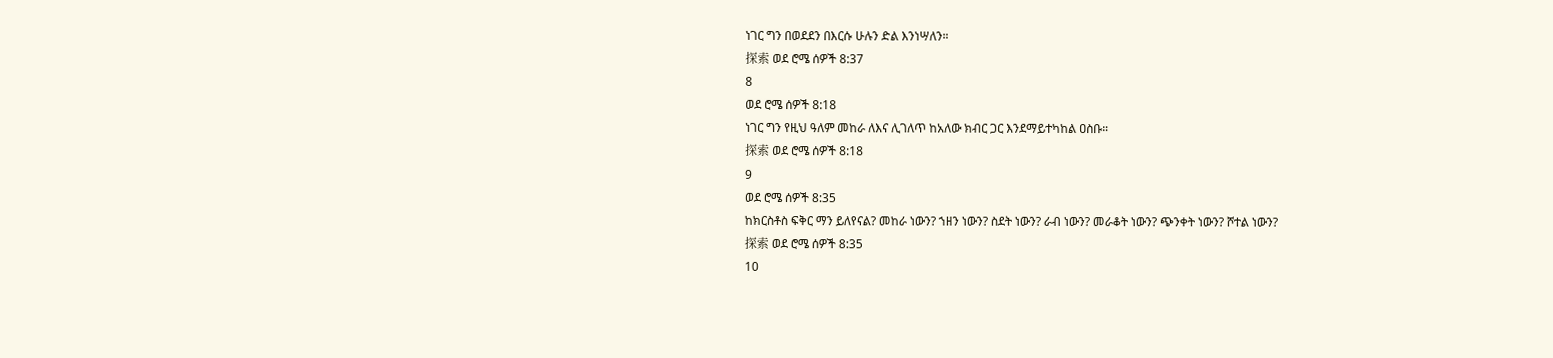ነገር ግን በወደደን በእርሱ ሁሉን ድል እንነሣለን።
探索 ወደ ሮሜ ሰዎች 8:37
8
ወደ ሮሜ ሰዎች 8:18
ነገር ግን የዚህ ዓለም መከራ ለእና ሊገለጥ ከአለው ክብር ጋር እንደማይተካከል ዐስቡ።
探索 ወደ ሮሜ ሰዎች 8:18
9
ወደ ሮሜ ሰዎች 8:35
ከክርስቶስ ፍቅር ማን ይለየናል? መከራ ነውን? ኀዘን ነውን? ስደት ነውን? ራብ ነውን? መራቆት ነውን? ጭንቀት ነውን? ሾተል ነውን?
探索 ወደ ሮሜ ሰዎች 8:35
10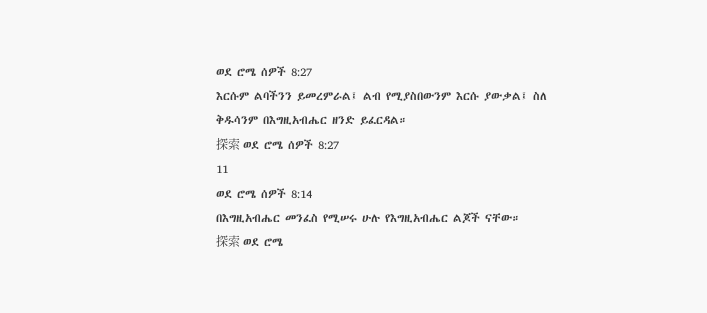ወደ ሮሜ ሰዎች 8:27
እርሱም ልባችንን ይመረምራል፤ ልብ የሚያስበውንም እርሱ ያውቃል፤ ስለ ቅዱሳንም በእግዚአብሔር ዘንድ ይፈርዳል።
探索 ወደ ሮሜ ሰዎች 8:27
11
ወደ ሮሜ ሰዎች 8:14
በእግዚአብሔር መንፈስ የሚሠሩ ሁሉ የእግዚአብሔር ልጆች ናቸው።
探索 ወደ ሮሜ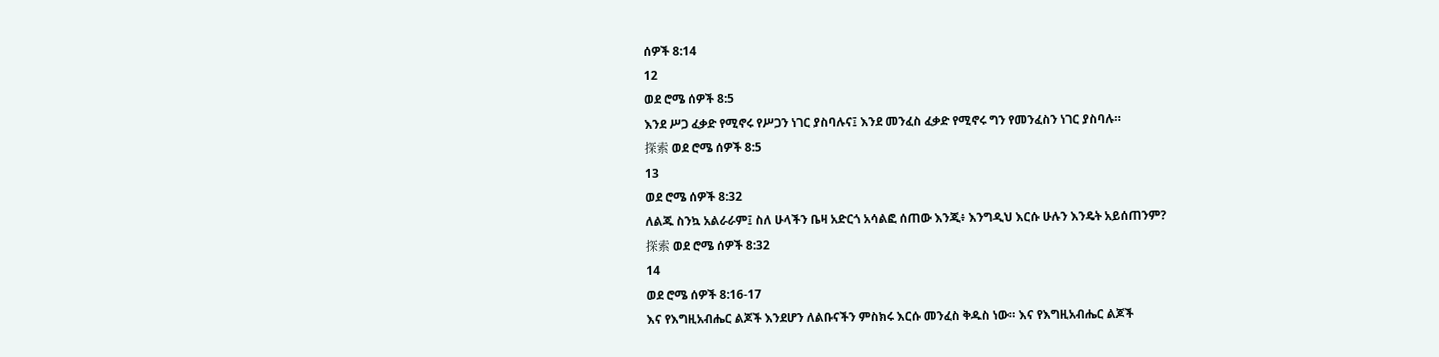ሰዎች 8:14
12
ወደ ሮሜ ሰዎች 8:5
እንደ ሥጋ ፈቃድ የሚኖሩ የሥጋን ነገር ያስባሉና፤ እንደ መንፈስ ፈቃድ የሚኖሩ ግን የመንፈስን ነገር ያስባሉ።
探索 ወደ ሮሜ ሰዎች 8:5
13
ወደ ሮሜ ሰዎች 8:32
ለልጁ ስንኳ አልራራም፤ ስለ ሁላችን ቤዛ አድርጎ አሳልፎ ሰጠው እንጂ፥ እንግዲህ እርሱ ሁሉን እንዴት አይሰጠንም?
探索 ወደ ሮሜ ሰዎች 8:32
14
ወደ ሮሜ ሰዎች 8:16-17
እና የእግዚአብሔር ልጆች እንደሆን ለልቡናችን ምስክሩ እርሱ መንፈስ ቅዱስ ነው። እና የእግዚአብሔር ልጆች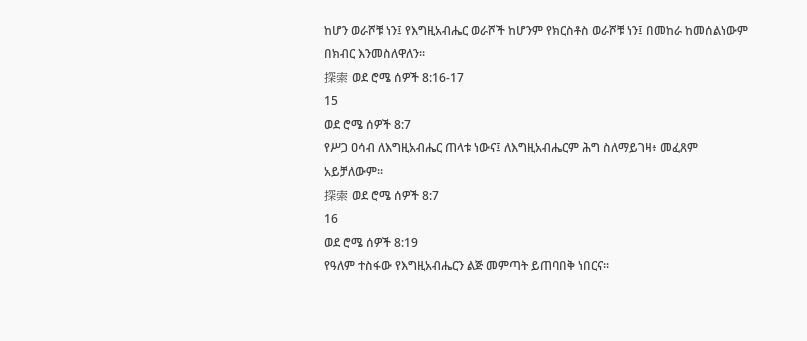ከሆን ወራሾቹ ነን፤ የእግዚአብሔር ወራሾች ከሆንም የክርስቶስ ወራሾቹ ነን፤ በመከራ ከመሰልነውም በክብር እንመስለዋለን።
探索 ወደ ሮሜ ሰዎች 8:16-17
15
ወደ ሮሜ ሰዎች 8:7
የሥጋ ዐሳብ ለእግዚአብሔር ጠላቱ ነውና፤ ለእግዚአብሔርም ሕግ ስለማይገዛ፥ መፈጸም አይቻለውም።
探索 ወደ ሮሜ ሰዎች 8:7
16
ወደ ሮሜ ሰዎች 8:19
የዓለም ተስፋው የእግዚአብሔርን ልጅ መምጣት ይጠባበቅ ነበርና።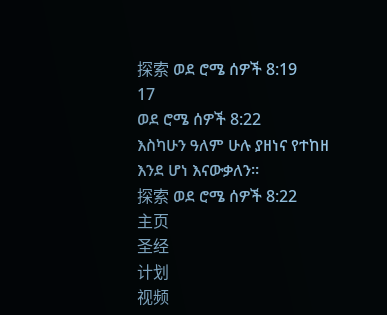探索 ወደ ሮሜ ሰዎች 8:19
17
ወደ ሮሜ ሰዎች 8:22
እስካሁን ዓለም ሁሉ ያዘነና የተከዘ እንደ ሆነ እናውቃለን።
探索 ወደ ሮሜ ሰዎች 8:22
主页
圣经
计划
视频